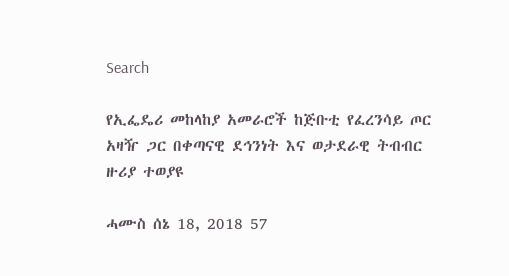Search

የኢፌዴሪ መከላከያ አመራሮች ከጅቡቲ የፈረንሳይ ጦር አዛዥ ጋር በቀጣናዊ ደኅንነት እና ወታደራዊ ትብብር ዙሪያ ተወያዩ

ሓሙስ ሰኔ 18, 2018 57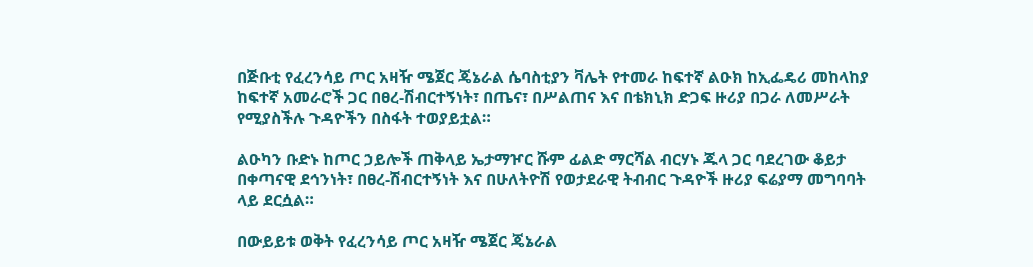በጅቡቲ የፈረንሳይ ጦር አዛዥ ሜጀር ጄኔራል ሴባስቲያን ቫሌት የተመራ ከፍተኛ ልዑክ ከኢፌዴሪ መከላከያ ከፍተኛ አመራሮች ጋር በፀረ-ሽብርተኝነት፣ በጤና፣ በሥልጠና እና በቴክኒክ ድጋፍ ዙሪያ በጋራ ለመሥራት የሚያስችሉ ጉዳዮችን በስፋት ተወያይቷል።

ልዑካን ቡድኑ ከጦር ኃይሎች ጠቅላይ ኤታማዦር ሹም ፊልድ ማርሻል ብርሃኑ ጁላ ጋር ባደረገው ቆይታ በቀጣናዊ ደኅንነት፣ በፀረ-ሽብርተኝነት እና በሁለትዮሽ የወታደራዊ ትብብር ጉዳዮች ዙሪያ ፍሬያማ መግባባት ላይ ደርሷል።

በውይይቱ ወቅት የፈረንሳይ ጦር አዛዥ ሜጀር ጄኔራል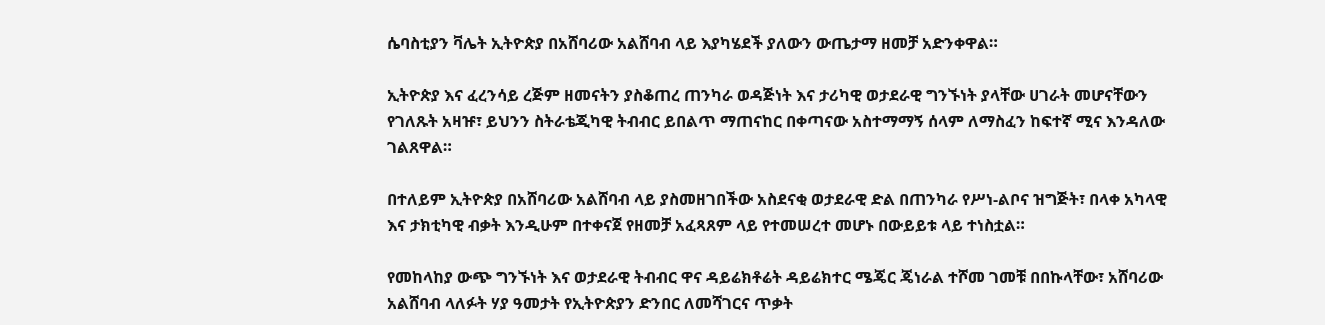ሴባስቲያን ቫሌት ኢትዮጵያ በአሸባሪው አልሸባብ ላይ እያካሄደች ያለውን ውጤታማ ዘመቻ አድንቀዋል።

ኢትዮጵያ እና ፈረንሳይ ረጅም ዘመናትን ያስቆጠረ ጠንካራ ወዳጅነት እና ታሪካዊ ወታደራዊ ግንኙነት ያላቸው ሀገራት መሆናቸውን የገለጹት አዛዡ፣ ይህንን ስትራቴጂካዊ ትብብር ይበልጥ ማጠናከር በቀጣናው አስተማማኝ ሰላም ለማስፈን ከፍተኛ ሚና እንዳለው ገልጸዋል።

በተለይም ኢትዮጵያ በአሸባሪው አልሸባብ ላይ ያስመዘገበችው አስደናቂ ወታደራዊ ድል በጠንካራ የሥነ-ልቦና ዝግጅት፣ በላቀ አካላዊ እና ታክቲካዊ ብቃት እንዲሁም በተቀናጀ የዘመቻ አፈጻጸም ላይ የተመሠረተ መሆኑ በውይይቱ ላይ ተነስቷል።

የመከላከያ ውጭ ግንኙነት እና ወታደራዊ ትብብር ዋና ዳይሬክቶሬት ዳይሬክተር ሜጄር ጄነራል ተሾመ ገመቹ በበኩላቸው፣ አሸባሪው አልሸባብ ላለፉት ሃያ ዓመታት የኢትዮጵያን ድንበር ለመሻገርና ጥቃት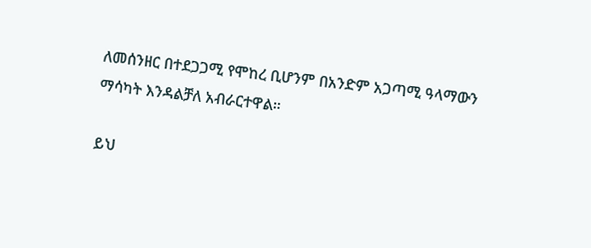ለመሰንዘር በተደጋጋሚ የሞከረ ቢሆንም በአንድም አጋጣሚ ዓላማውን ማሳካት እንዳልቻለ አብራርተዋል።

ይህ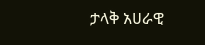ታላቅ አሀራዊ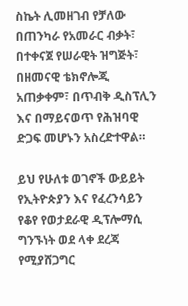ስኬት ሊመዘገብ የቻለው በጠንካራ የአመራር ብቃት፣ በተቀናጀ የሠራዊት ዝግጅት፣ በዘመናዊ ቴክኖሎጂ አጠቃቀም፣ በጥብቅ ዲስፕሊን እና በማይናወጥ የሕዝባዊ ድጋፍ መሆኑን አስረድተዋል።

ይህ የሁለቱ ወገኖች ውይይት የኢትዮጵያን እና የፈረንሳይን የቆየ የወታደራዊ ዲፕሎማሲ ግንኙነት ወደ ላቀ ደረጃ የሚያሸጋግር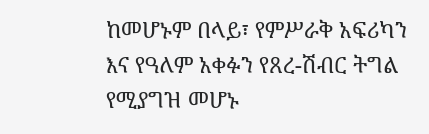ከመሆኑም በላይ፣ የምሥራቅ አፍሪካን እና የዓለም አቀፉን የጸረ-ሽብር ትግል የሚያግዝ መሆኑ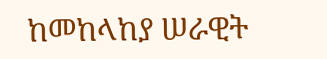ከመከላከያ ሠራዊት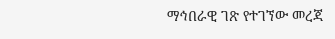ማኅበራዊ ገጽ የተገኘው መረጃ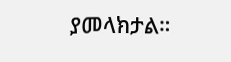ያመላክታል።